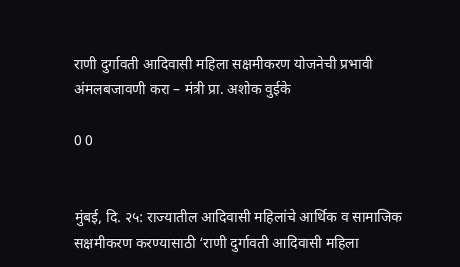राणी दुर्गावती आदिवासी महिला सक्षमीकरण योजनेची प्रभावी अंमलबजावणी करा – मंत्री प्रा. अशोक वुईके

0 0


मुंबई, दि. २५: राज्यातील आदिवासी महिलांचे आर्थिक व सामाजिक सक्षमीकरण करण्यासाठी ‘राणी दुर्गावती आदिवासी महिला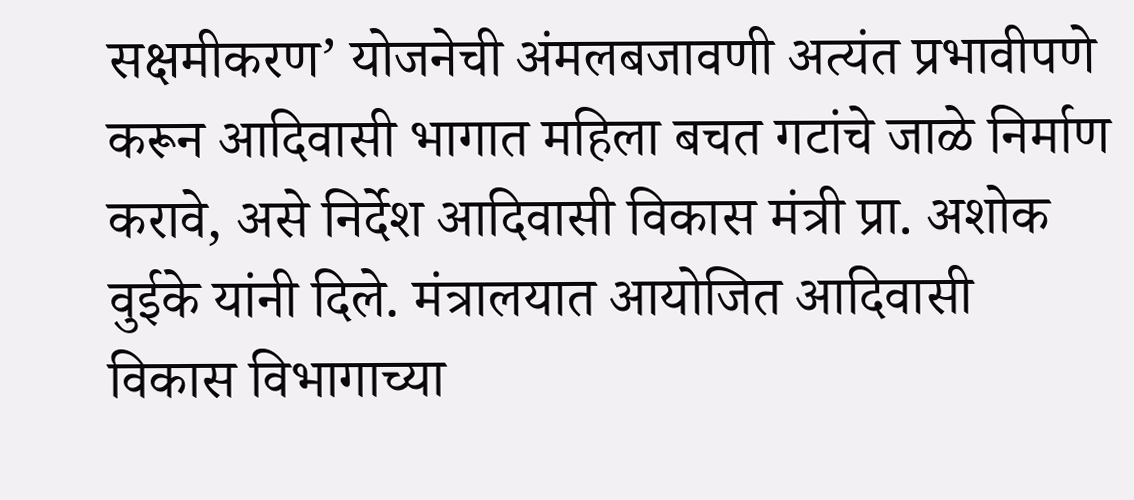सक्षमीकरण’ योजनेची अंमलबजावणी अत्यंत प्रभावीपणे करून आदिवासी भागात महिला बचत गटांचे जाळे निर्माण करावे, असे निर्देश आदिवासी विकास मंत्री प्रा. अशोक वुईके यांनी दिले. मंत्रालयात आयोजित आदिवासी विकास विभागाच्या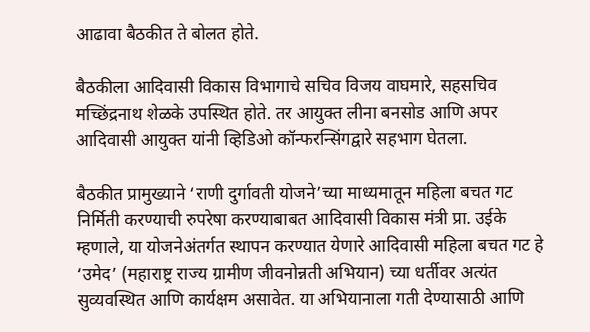आढावा बैठकीत ते बोलत होते.

बैठकीला आदिवासी विकास विभागाचे सचिव विजय वाघमारे, सहसचिव मच्छिंद्रनाथ शेळके उपस्थित होते. तर आयुक्त लीना बनसोड आणि अपर आदिवासी आयुक्त यांनी व्हिडिओ कॉन्फरन्सिंगद्वारे सहभाग घेतला.

बैठकीत प्रामुख्याने ‘राणी दुर्गावती योजने’च्या माध्यमातून महिला बचत गट निर्मिती करण्याची रुपरेषा करण्याबाबत आदिवासी विकास मंत्री प्रा. उईके म्हणाले, या योजनेअंतर्गत स्थापन करण्यात येणारे आदिवासी महिला बचत गट हे ‘उमेद’ (महाराष्ट्र राज्य ग्रामीण जीवनोन्नती अभियान) च्या धर्तीवर अत्यंत सुव्यवस्थित आणि कार्यक्षम असावेत. या अभियानाला गती देण्यासाठी आणि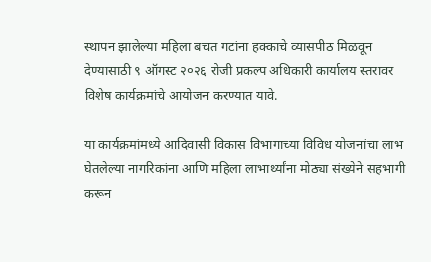स्थापन झालेल्या महिला बचत गटांना हक्काचे व्यासपीठ मिळवून देण्यासाठी ९ ऑगस्ट २०२६ रोजी प्रकल्प अधिकारी कार्यालय स्तरावर विशेष कार्यक्रमांचे आयोजन करण्यात यावे.

या कार्यक्रमांमध्ये आदिवासी विकास विभागाच्या विविध योजनांचा लाभ घेतलेल्या नागरिकांना आणि महिला लाभार्थ्यांना मोठ्या संख्येने सहभागी करून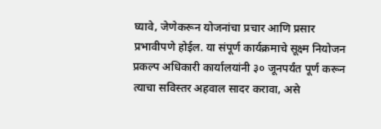घ्यावे, जेणेकरून योजनांचा प्रचार आणि प्रसार प्रभावीपणे होईल. या संपूर्ण कार्यक्रमाचे सूक्ष्म नियोजन प्रकल्प अधिकारी कार्यालयांनी ३० जूनपर्यंत पूर्ण करून त्याचा सविस्तर अहवाल सादर करावा, असे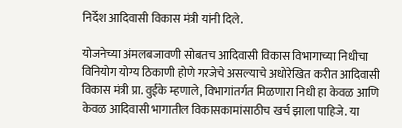निर्देश आदिवासी विकास मंत्री यांनी दिले.

योजनेच्या अंमलबजावणी सोबतच आदिवासी विकास विभागाच्या निधीचा विनियोग योग्य ठिकाणी होणे गरजेचे असल्याचे अधोरेखित करीत आदिवासी विकास मंत्री प्रा. वुईके म्हणाले, विभागांतर्गत मिळणारा निधी हा केवळ आणि केवळ आदिवासी भागातील विकासकामांसाठीच खर्च झाला पाहिजे. या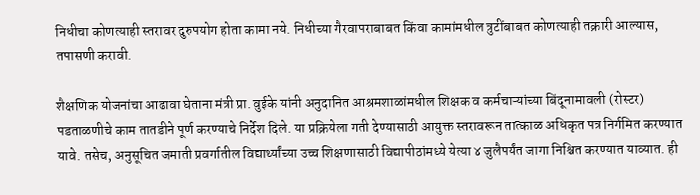निधीचा कोणत्याही स्तरावर दुरुपयोग होता कामा नये. निधीच्या गैरवापराबाबत किंवा कामांमधील त्रुटींबाबत कोणत्याही तक्रारी आल्यास, तपासणी करावी.

शैक्षणिक योजनांचा आढावा घेताना मंत्री प्रा. वुईके यांनी अनुदानित आश्रमशाळांमधील शिक्षक व कर्मचाऱ्यांच्या बिंदूनामावली (रोस्टर) पडताळणीचे काम तातडीने पूर्ण करण्याचे निर्देश दिले. या प्रक्रियेला गती देण्यासाठी आयुक्त स्तरावरून तात्काळ अधिकृत पत्र निर्गमित करण्यात यावे. तसेच, अनुसूचित जमाती प्रवर्गातील विद्यार्थ्यांच्या उच्च शिक्षणासाठी विद्यापीठांमध्ये येत्या ४ जुलैपर्यंत जागा निश्चित करण्यात याव्यात. ही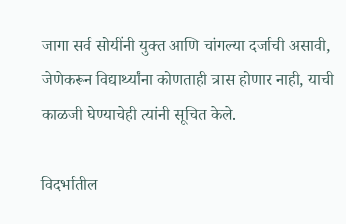जागा सर्व सोयींनी युक्त आणि चांगल्या दर्जाची असावी, जेणेकरून विद्यार्थ्यांना कोणताही त्रास होणार नाही, याची काळजी घेण्याचेही त्यांनी सूचित केले.

विदर्भातील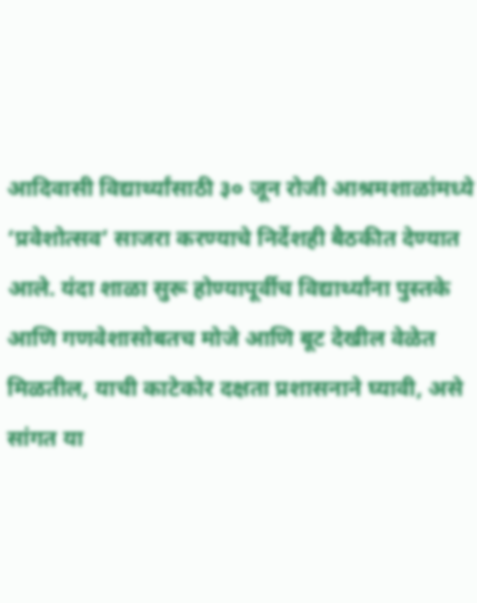आदिवासी विद्यार्थ्यांसाठी ३० जून रोजी आश्रमशाळांमध्ये ‘प्रवेशोत्सव’ साजरा करण्याचे निर्देशही बैठकीत देण्यात आले. यंदा शाळा सुरू होण्यापूर्वीच विद्यार्थ्यांना पुस्तके आणि गणवेशासोबतच मोजे आणि बूट देखील वेळेत मिळतील, याची काटेकोर दक्षता प्रशासनाने घ्यावी, असे सांगत या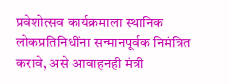प्रवेशोत्सव कार्यक्रमाला स्थानिक लोकप्रतिनिधींना सन्मानपूर्वक निमंत्रित करावे, असे आवाहनही मंत्री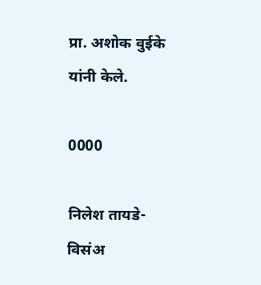प्रा. अशोक वुईके यांनी केले.

0000

निलेश तायडे-विसंअ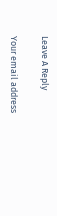Leave A Reply

Your email address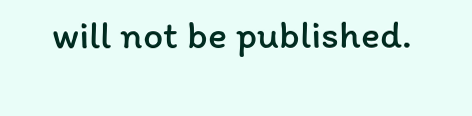will not be published.